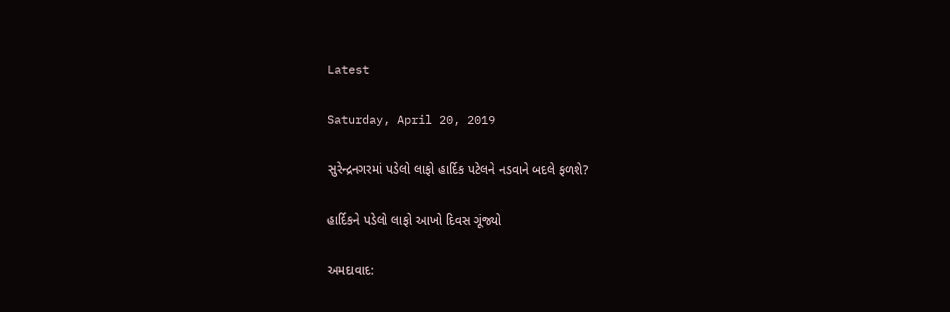Latest

Saturday, April 20, 2019

સુરેન્દ્રનગરમાં પડેલો લાફો હાર્દિક પટેલને નડવાને બદલે ફળશે?

હાર્દિકને પડેલો લાફો આખો દિવસ ગૂંજ્યો

અમદાવાદ: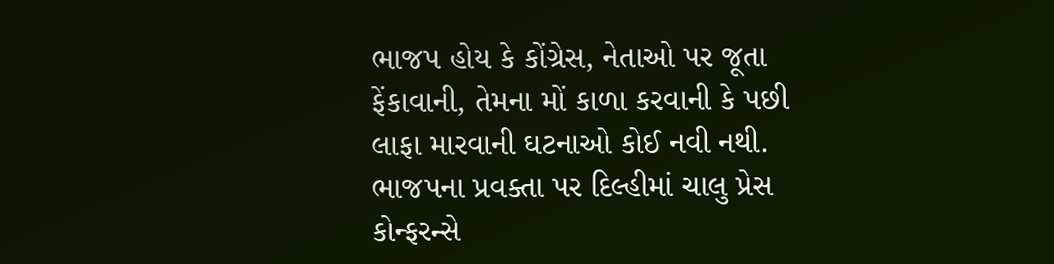ભાજપ હોય કે કોંગ્રેસ, નેતાઓ પર જૂતા ફેંકાવાની, તેમના મોં કાળા કરવાની કે પછી લાફા મારવાની ઘટનાઓ કોઈ નવી નથી. ભાજપના પ્રવક્તા પર દિલ્હીમાં ચાલુ પ્રેસ કોન્ફરન્સે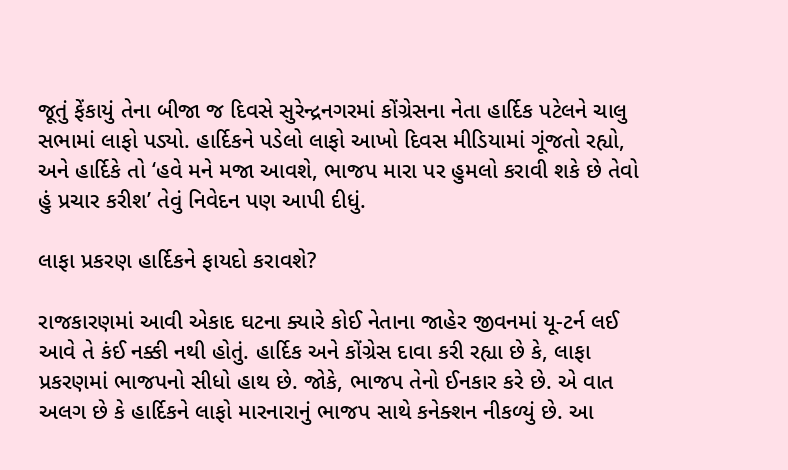જૂતું ફેંકાયું તેના બીજા જ દિવસે સુરેન્દ્રનગરમાં કોંગ્રેસના નેતા હાર્દિક પટેલને ચાલુ સભામાં લાફો પડ્યો. હાર્દિકને પડેલો લાફો આખો દિવસ મીડિયામાં ગૂંજતો રહ્યો, અને હાર્દિકે તો ‘હવે મને મજા આવશે, ભાજપ મારા પર હુમલો કરાવી શકે છે તેવો હું પ્રચાર કરીશ’ તેવું નિવેદન પણ આપી દીધું.

લાફા પ્રકરણ હાર્દિકને ફાયદો કરાવશે?

રાજકારણમાં આવી એકાદ ઘટના ક્યારે કોઈ નેતાના જાહેર જીવનમાં યૂ-ટર્ન લઈ આવે તે કંઈ નક્કી નથી હોતું. હાર્દિક અને કોંગ્રેસ દાવા કરી રહ્યા છે કે, લાફા પ્રકરણમાં ભાજપનો સીધો હાથ છે. જોકે, ભાજપ તેનો ઈનકાર કરે છે. એ વાત અલગ છે કે હાર્દિકને લાફો મારનારાનું ભાજપ સાથે કનેક્શન નીકળ્યું છે. આ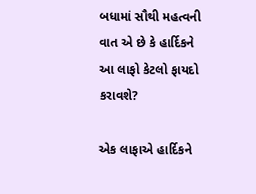બધામાં સૌથી મહત્વની વાત એ છે કે હાર્દિકને આ લાફો કેટલો ફાયદો કરાવશે?

એક લાફાએ હાર્દિકને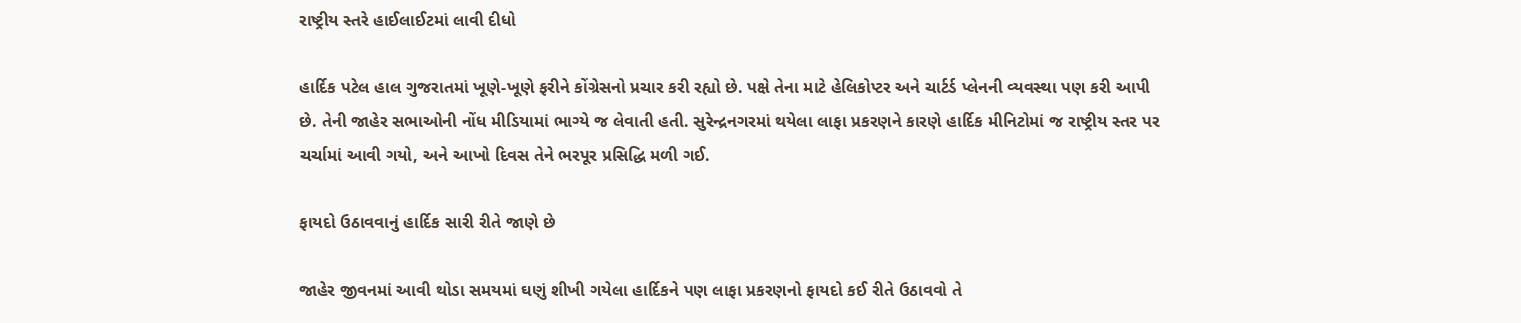રાષ્ટ્રીય સ્તરે હાઈલાઈટમાં લાવી દીધો

હાર્દિક પટેલ હાલ ગુજરાતમાં ખૂણે-ખૂણે ફરીને કોંગ્રેસનો પ્રચાર કરી રહ્યો છે. પક્ષે તેના માટે હેલિકોપ્ટર અને ચાર્ટર્ડ પ્લેનની વ્યવસ્થા પણ કરી આપી છે. તેની જાહેર સભાઓની નોંધ મીડિયામાં ભાગ્યે જ લેવાતી હતી. સુરેન્દ્રનગરમાં થયેલા લાફા પ્રકરણને કારણે હાર્દિક મીનિટોમાં જ રાષ્ટ્રીય સ્તર પર ચર્ચામાં આવી ગયો, અને આખો દિવસ તેને ભરપૂર પ્રસિદ્ધિ મળી ગઈ.

ફાયદો ઉઠાવવાનું હાર્દિક સારી રીતે જાણે છે

જાહેર જીવનમાં આવી થોડા સમયમાં ઘણું શીખી ગયેલા હાર્દિકને પણ લાફા પ્રકરણનો ફાયદો કઈ રીતે ઉઠાવવો તે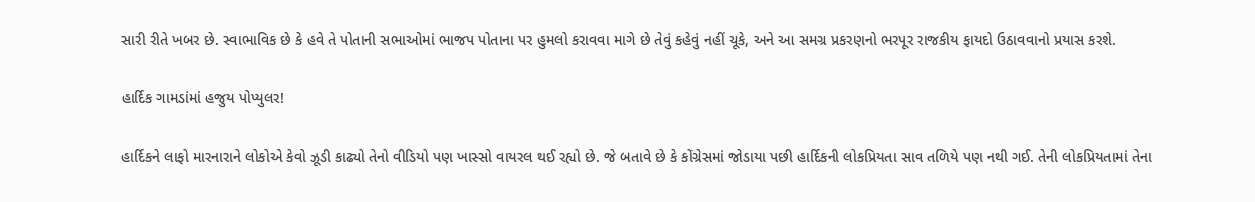સારી રીતે ખબર છે. સ્વાભાવિક છે કે હવે તે પોતાની સભાઓમાં ભાજપ પોતાના પર હુમલો કરાવવા માગે છે તેવું કહેવું નહીં ચૂકે, અને આ સમગ્ર પ્રકરણનો ભરપૂર રાજકીય ફાયદો ઉઠાવવાનો પ્રયાસ કરશે.

હાર્દિક ગામડાંમાં હજુય પોપ્યુલર!

હાર્દિકને લાફો મારનારાને લોકોએ કેવો ઝૂડી કાઢ્યો તેનો વીડિયો પણ ખાસ્સો વાયરલ થઈ રહ્યો છે. જે બતાવે છે કે કોંગ્રેસમાં જોડાયા પછી હાર્દિકની લોકપ્રિયતા સાવ તળિયે પણ નથી ગઈ. તેની લોકપ્રિયતામાં તેના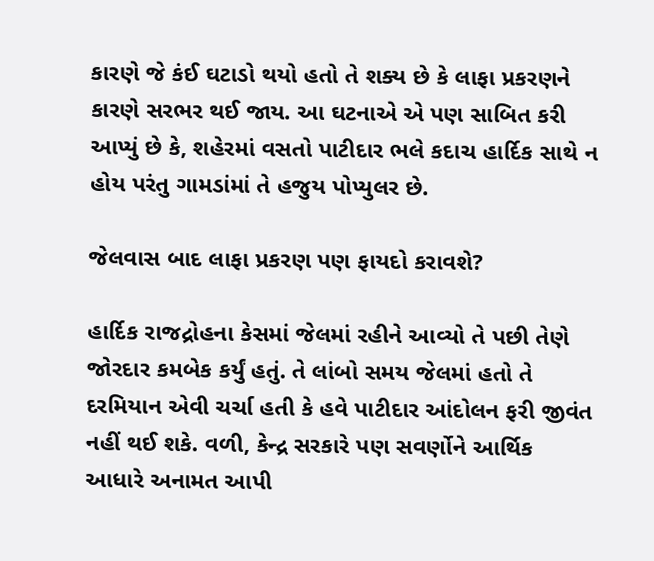કારણે જે કંઈ ઘટાડો થયો હતો તે શક્ય છે કે લાફા પ્રકરણને કારણે સરભર થઈ જાય. આ ઘટનાએ એ પણ સાબિત કરી આપ્યું છે કે, શહેરમાં વસતો પાટીદાર ભલે કદાચ હાર્દિક સાથે ન હોય પરંતુ ગામડાંમાં તે હજુય પોપ્યુલર છે.

જેલવાસ બાદ લાફા પ્રકરણ પણ ફાયદો કરાવશે?

હાર્દિક રાજદ્રોહના કેસમાં જેલમાં રહીને આવ્યો તે પછી તેણે જોરદાર કમબેક કર્યું હતું. તે લાંબો સમય જેલમાં હતો તે દરમિયાન એવી ચર્ચા હતી કે હવે પાટીદાર આંદોલન ફરી જીવંત નહીં થઈ શકે. વળી, કેન્દ્ર સરકારે પણ સવર્ણોને આર્થિક આધારે અનામત આપી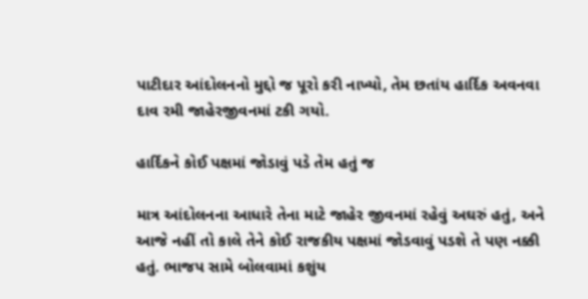પાટીદાર આંદોલનનો મુદ્દો જ પૂરો કરી નાખ્યો, તેમ છતાંય હાર્દિક અવનવા દાવ રમી જાહેરજીવનમાં ટકી ગયો.

હાર્દિકને કોઈ પક્ષમાં જોડાવું પડે તેમ હતું જ

માત્ર આંદોલનના આધારે તેના માટે જાહેર જીવનમાં રહેવું અઘરું હતું, અને આજે નહીં તો કાલે તેને કોઈ રાજકીય પક્ષમાં જોડવાવું પડશે તે પણ નક્કી હતું. ભાજપ સામે બોલવામાં કશુંય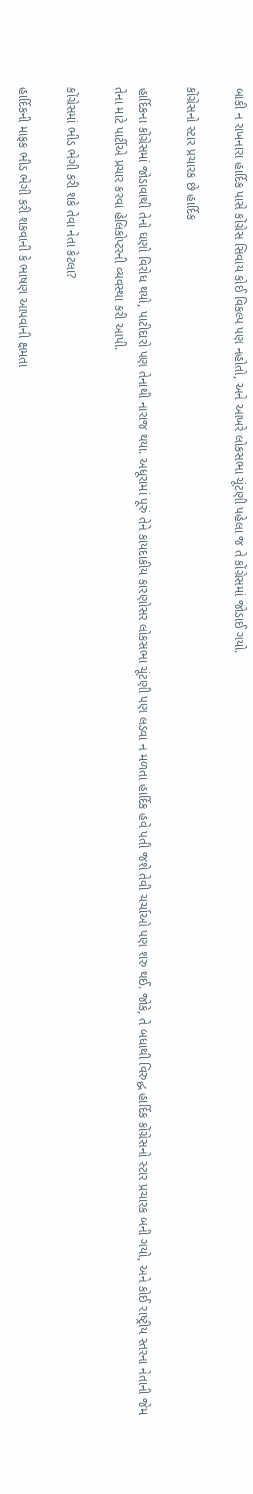બાકી ન રાખનારા હાર્દિક પાસે કોંગ્રેસ સિવાય કોઈ વિકલ્પ પણ નહોતો, અને આખરે લોકસભા ચૂંટણી પહેલા જ તે કોંગ્રેસમાં જોડાઈ ગયો.

કોંગ્રેસનો સ્ટાર પ્રચારક છે હાર્દિક

હાર્દિકના કોંગ્રેસમાં જોડાવાથી તેનો ઘણો વિરોધ થયો, પાટીદારો પણ તેનાથી નારાજ થયા. અધૂરામાં પૂરું તેને કાયદાકીય કારણોસર લોકસભા ચૂંટણી પણ લડવા ન મળતા હાર્દિક હવે પતી જશે તેવી ચર્ચાઓ પણ શરુ થઈ. જોકે, તે બધાથી વિરુદ્ધ હાર્દિક કોંગ્રેસનો સ્ટાર પ્રચારક બની ગયો, અને કોઈ રાષ્ટ્રીય સ્તરના નેતાની જેમ તેના માટે પાર્ટીએ પ્રચાર કરવા હેલિકોપ્ટરની વ્યવસ્થા કરી આપી.

કોંગ્રેસમાં ભીડ ભેગી કરી શકે તેવા નેતા કેટલા?

હાર્દિકની માફક ભીડ ભેગી કરી શકવાની કે ભાષણ આપવાની ક્ષમતા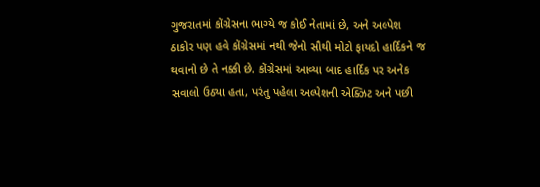ગુજરાતમાં કોંગ્રેસના ભાગ્યે જ કોઈ નેતામાં છે, અને અલ્પેશ ઠાકોર પણ હવે કોંગ્રેસમાં નથી જેનો સૌથી મોટો ફાયદો હાર્દિકને જ થવાનો છે તે નક્કી છે. કોંગ્રેસમાં આવ્યા બાદ હાર્દિક પર અનેક સવાલો ઉઠ્યા હતા, પરંતુ પહેલા અલ્પેશની એક્ઝિટ અને પછી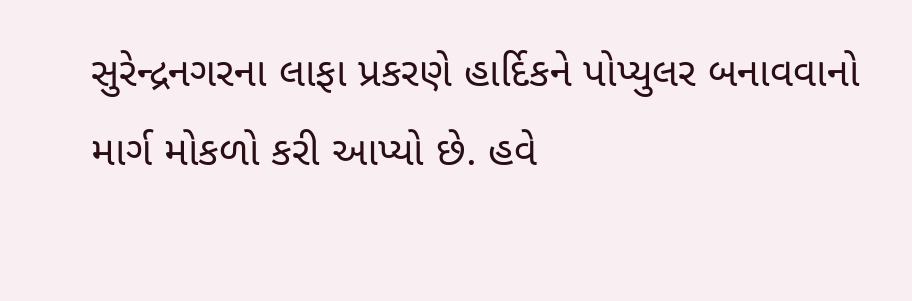સુરેન્દ્રનગરના લાફા પ્રકરણે હાર્દિકને પોપ્યુલર બનાવવાનો માર્ગ મોકળો કરી આપ્યો છે. હવે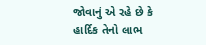જોવાનું એ રહે છે કે હાર્દિક તેનો લાભ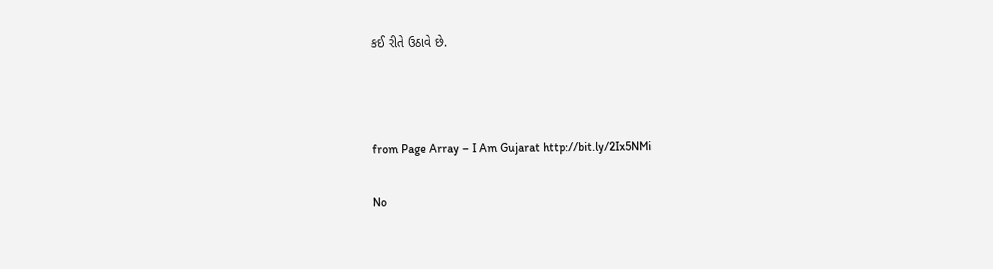કઈ રીતે ઉઠાવે છે.



from Page Array – I Am Gujarat http://bit.ly/2Ix5NMi

No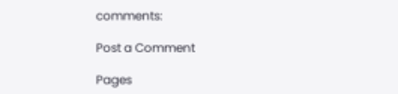comments:

Post a Comment

Pages